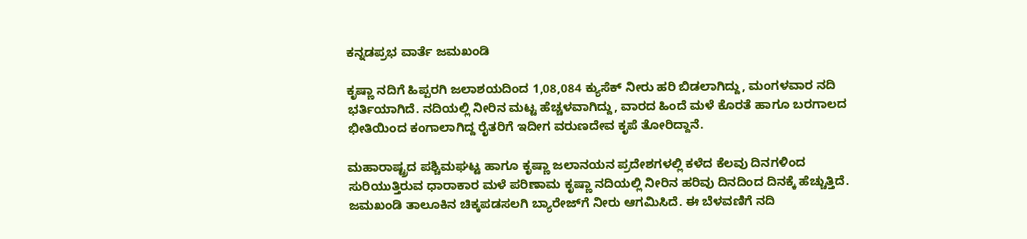ಕನ್ನಡಪ್ರಭ ವಾರ್ತೆ ಜಮಖಂಡಿ

ಕೃಷ್ಣಾ ನದಿಗೆ ಹಿಪ್ಪರಗಿ ಜಲಾಶಯದಿಂದ 1,08,084 ಕ್ಯುಸೆಕ್‌ ನೀರು ಹರಿ ಬಿಡಲಾಗಿದ್ದು, ಮಂಗಳವಾರ ನದಿ ಭರ್ತಿಯಾಗಿದೆ. ನದಿಯಲ್ಲಿ ನೀರಿನ ಮಟ್ಟ ಹೆಚ್ಚಳವಾಗಿದ್ದು, ವಾರದ ಹಿಂದೆ ಮಳೆ ಕೊರತೆ ಹಾಗೂ ಬರಗಾಲದ ಭೀತಿಯಿಂದ ಕಂಗಾಲಾಗಿದ್ದ ರೈತರಿಗೆ ಇದೀಗ ವರುಣದೇವ ಕೃಪೆ ತೋರಿದ್ದಾನೆ.

ಮಹಾರಾಷ್ಟ್ರದ ಪಶ್ಚಿಮಘಟ್ಟ ಹಾಗೂ ಕೃಷ್ಣಾ ಜಲಾನಯನ ಪ್ರದೇಶಗಳಲ್ಲಿ ಕಳೆದ ಕೆಲವು ದಿನಗಳಿಂದ ಸುರಿಯುತ್ತಿರುವ ಧಾರಾಕಾರ ಮಳೆ ಪರಿಣಾಮ ಕೃಷ್ಣಾ ನದಿಯಲ್ಲಿ ನೀರಿನ ಹರಿವು ದಿನದಿಂದ ದಿನಕ್ಕೆ ಹೆಚ್ಚುತ್ತಿದೆ. ಜಮಖಂಡಿ ತಾಲೂಕಿನ ಚಿಕ್ಕಪಡಸಲಗಿ ಬ್ಯಾರೇಜ್‌ಗೆ ನೀರು ಆಗಮಿಸಿದೆ. ಈ ಬೆಳವಣಿಗೆ ನದಿ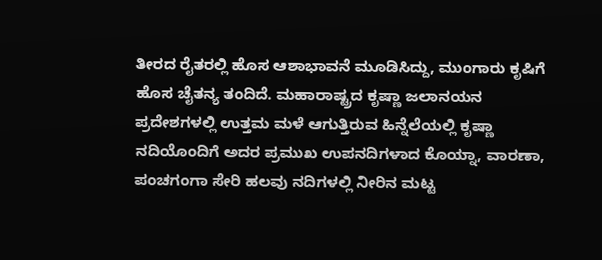ತೀರದ ರೈತರಲ್ಲಿ ಹೊಸ ಆಶಾಭಾವನೆ ಮೂಡಿಸಿದ್ದು, ಮುಂಗಾರು ಕೃಷಿಗೆ ಹೊಸ ಚೈತನ್ಯ ತಂದಿದೆ. ಮಹಾರಾಷ್ಟ್ರದ ಕೃಷ್ಣಾ ಜಲಾನಯನ ಪ್ರದೇಶಗಳಲ್ಲಿ ಉತ್ತಮ ಮಳೆ ಆಗುತ್ತಿರುವ ಹಿನ್ನೆಲೆಯಲ್ಲಿ ಕೃಷ್ಣಾ ನದಿಯೊಂದಿಗೆ ಅದರ ಪ್ರಮುಖ ಉಪನದಿಗಳಾದ ಕೊಯ್ನಾ, ವಾರಣಾ, ಪಂಚಗಂಗಾ ಸೇರಿ ಹಲವು ನದಿಗಳಲ್ಲಿ ನೀರಿನ ಮಟ್ಟ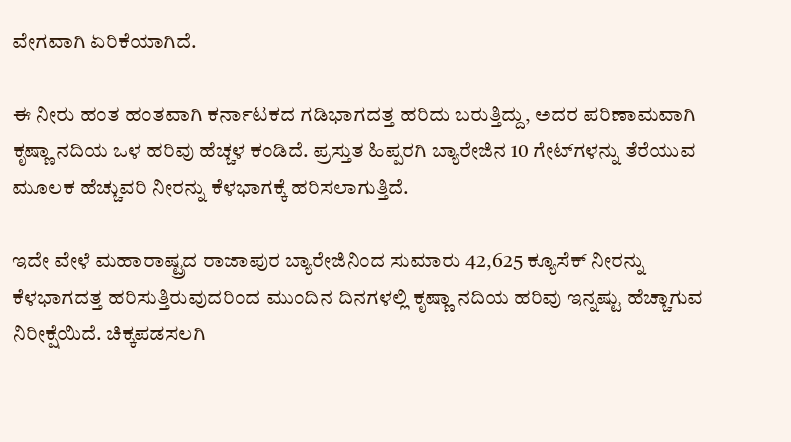ವೇಗವಾಗಿ ಏರಿಕೆಯಾಗಿದೆ.

ಈ ನೀರು ಹಂತ ಹಂತವಾಗಿ ಕರ್ನಾಟಕದ ಗಡಿಭಾಗದತ್ತ ಹರಿದು ಬರುತ್ತಿದ್ದು, ಅದರ ಪರಿಣಾಮವಾಗಿ ಕೃಷ್ಣಾ ನದಿಯ ಒಳ ಹರಿವು ಹೆಚ್ಚಳ ಕಂಡಿದೆ. ಪ್ರಸ್ತುತ ಹಿಪ್ಪರಗಿ ಬ್ಯಾರೇಜಿನ 10 ಗೇಟ್‌ಗಳನ್ನು ತೆರೆಯುವ ಮೂಲಕ ಹೆಚ್ಚುವರಿ ನೀರನ್ನು ಕೆಳಭಾಗಕ್ಕೆ ಹರಿಸಲಾಗುತ್ತಿದೆ.

ಇದೇ ವೇಳೆ ಮಹಾರಾಷ್ಟ್ರದ ರಾಜಾಪುರ ಬ್ಯಾರೇಜಿನಿಂದ ಸುಮಾರು 42,625 ಕ್ಯೂಸೆಕ್ ನೀರನ್ನು ಕೆಳಭಾಗದತ್ತ ಹರಿಸುತ್ತಿರುವುದರಿಂದ ಮುಂದಿನ ದಿನಗಳಲ್ಲಿ ಕೃಷ್ಣಾ ನದಿಯ ಹರಿವು ಇನ್ನಷ್ಟು ಹೆಚ್ಚಾಗುವ ನಿರೀಕ್ಷೆಯಿದೆ. ಚಿಕ್ಕಪಡಸಲಗಿ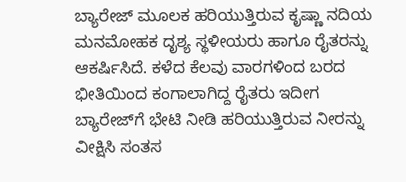ಬ್ಯಾರೇಜ್ ಮೂಲಕ ಹರಿಯುತ್ತಿರುವ ಕೃಷ್ಣಾ ನದಿಯ ಮನಮೋಹಕ ದೃಶ್ಯ ಸ್ಥಳೀಯರು ಹಾಗೂ ರೈತರನ್ನು ಆಕರ್ಷಿಸಿದೆ. ಕಳೆದ ಕೆಲವು ವಾರಗಳಿಂದ ಬರದ ಭೀತಿಯಿಂದ ಕಂಗಾಲಾಗಿದ್ದ ರೈತರು ಇದೀಗ ಬ್ಯಾರೇಜ್‌ಗೆ ಭೇಟಿ ನೀಡಿ ಹರಿಯುತ್ತಿರುವ ನೀರನ್ನು ವೀಕ್ಷಿಸಿ ಸಂತಸ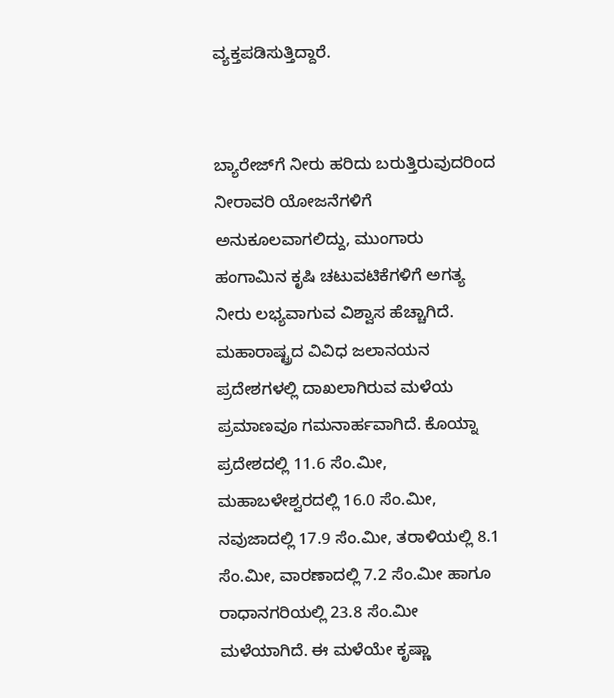ವ್ಯಕ್ತಪಡಿಸುತ್ತಿದ್ದಾರೆ.


ಬ್ಯಾರೇಜ್‌ಗೆ ನೀರು ಹರಿದು ಬರುತ್ತಿರುವುದರಿಂದ ನೀರಾವರಿ ಯೋಜನೆಗಳಿಗೆ ಅನುಕೂಲವಾಗಲಿದ್ದು, ಮುಂಗಾರು ಹಂಗಾಮಿನ ಕೃಷಿ ಚಟುವಟಿಕೆಗಳಿಗೆ ಅಗತ್ಯ ನೀರು ಲಭ್ಯವಾಗುವ ವಿಶ್ವಾಸ ಹೆಚ್ಚಾಗಿದೆ. ಮಹಾರಾಷ್ಟ್ರದ ವಿವಿಧ ಜಲಾನಯನ ಪ್ರದೇಶಗಳಲ್ಲಿ ದಾಖಲಾಗಿರುವ ಮಳೆಯ ಪ್ರಮಾಣವೂ ಗಮನಾರ್ಹವಾಗಿದೆ. ಕೊಯ್ನಾ ಪ್ರದೇಶದಲ್ಲಿ 11.6 ಸೆಂ.ಮೀ, ಮಹಾಬಳೇಶ್ವರದಲ್ಲಿ 16.0 ಸೆಂ.ಮೀ, ನವುಜಾದಲ್ಲಿ 17.9 ಸೆಂ.ಮೀ, ತರಾಳಿಯಲ್ಲಿ 8.1 ಸೆಂ.ಮೀ, ವಾರಣಾದಲ್ಲಿ 7.2 ಸೆಂ.ಮೀ ಹಾಗೂ ರಾಧಾನಗರಿಯಲ್ಲಿ 23.8 ಸೆಂ.ಮೀ ಮಳೆಯಾಗಿದೆ. ಈ ಮಳೆಯೇ ಕೃಷ್ಣಾ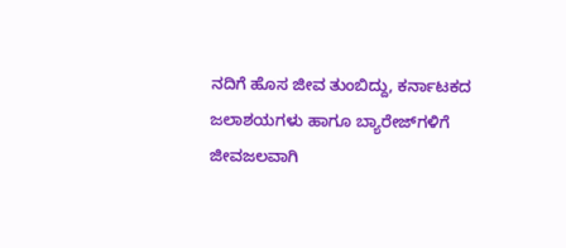ನದಿಗೆ ಹೊಸ ಜೀವ ತುಂಬಿದ್ದು, ಕರ್ನಾಟಕದ ಜಲಾಶಯಗಳು ಹಾಗೂ ಬ್ಯಾರೇಜ್‌ಗಳಿಗೆ ಜೀವಜಲವಾಗಿ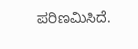ಪರಿಣಮಿಸಿದೆ.